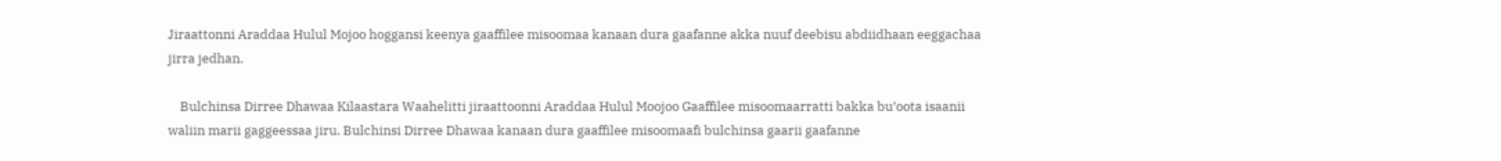Jiraattonni Araddaa Hulul Mojoo hoggansi keenya gaaffilee misoomaa kanaan dura gaafanne akka nuuf deebisu abdiidhaan eeggachaa jirra jedhan.

    Bulchinsa Dirree Dhawaa Kilaastara Waahelitti jiraattoonni Araddaa Hulul Moojoo Gaaffilee misoomaarratti bakka bu’oota isaanii waliin marii gaggeessaa jiru. Bulchinsi Dirree Dhawaa kanaan dura gaaffilee misoomaafi bulchinsa gaarii gaafanne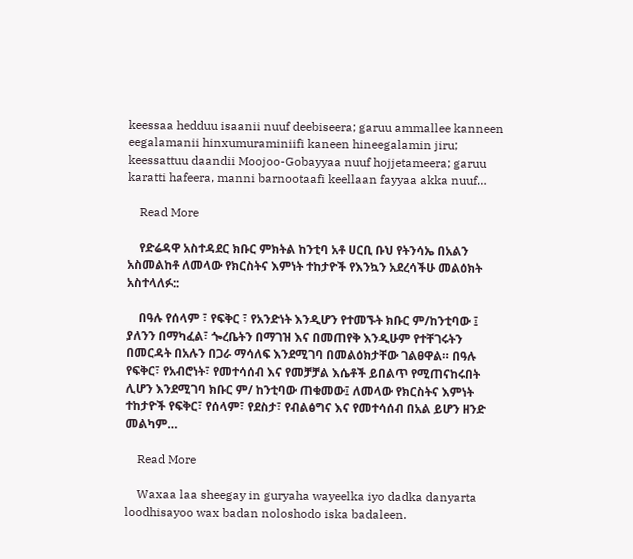keessaa hedduu isaanii nuuf deebiseera; garuu ammallee kanneen eegalamanii hinxumuraminiifi kaneen hineegalamin jiru; keessattuu daandii Moojoo-Gobayyaa nuuf hojjetameera; garuu karatti hafeera, manni barnootaafi keellaan fayyaa akka nuuf…

    Read More

    የድሬዳዋ አስተዳደር ክቡር ምክትል ከንቲባ አቶ ሀርቢ ቡህ የትንሳኤ በአልን አስመልከቶ ለመላው የክርስትና እምነት ተከታዮች የእንኳን አደረሳችሁ መልዕክት አስተላለፉ::

    በዓሉ የሰላም ፣ የፍቅር ፣ የአንድነት እንዲሆን የተመኙት ክቡር ም/ከንቲባው ፤ ያለንን በማካፈል፣ ጐረቤትን በማገዝ እና በመጠየቅ እንዲሁም የተቸገሩትን በመርዳት በአሉን በጋራ ማሳለፍ እንደሚገባ በመልዕክታቸው ገልፀዋል። በዓሉ የፍቅር፣ የአብሮነት፣ የመተሳሰብ እና የመቻቻል እሴቶች ይበልጥ የሚጠናከሩበት ሊሆን እንደሚገባ ክቡር ም/ ከንቲባው ጠቁመው፤ ለመላው የክርስትና እምነት ተከታዮች የፍቅር፣ የሰላም፣ የደስታ፣ የብልፅግና እና የመተሳሰብ በአል ይሆን ዘንድ መልካም…

    Read More

    Waxaa laa sheegay in guryaha wayeelka iyo dadka danyarta loodhisayoo wax badan noloshodo iska badaleen.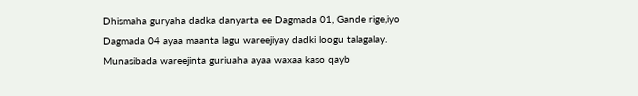Dhismaha guryaha dadka danyarta ee Dagmada 01, Gande rige,iyo Dagmada 04 ayaa maanta lagu wareejiyay dadki loogu talagalay. Munasibada wareejinta guriuaha ayaa waxaa kaso qayb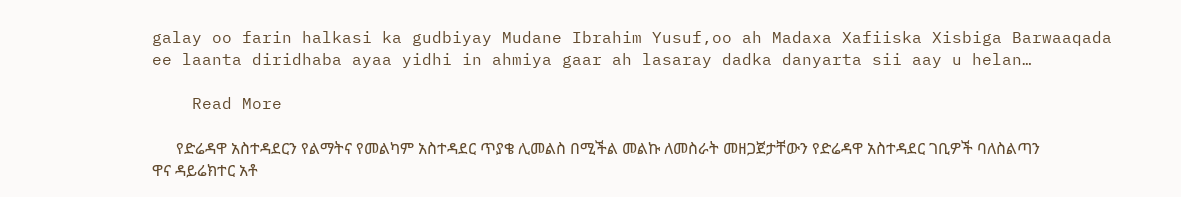galay oo farin halkasi ka gudbiyay Mudane Ibrahim Yusuf,oo ah Madaxa Xafiiska Xisbiga Barwaaqada ee laanta diridhaba ayaa yidhi in ahmiya gaar ah lasaray dadka danyarta sii aay u helan…

    Read More

      የድሬዳዋ አስተዳደርን የልማትና የመልካም አስተዳደር ጥያቄ ሊመልስ በሚችል መልኩ ለመስራት መዘጋጀታቸውን የድሬዳዋ አስተዳደር ገቢዎች ባለስልጣን ዋና ዳይሬክተር አቶ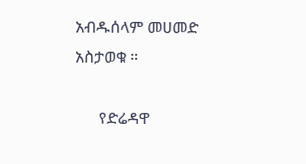አብዱሰላም መሀመድ አስታወቁ ።

      የድሬዳዋ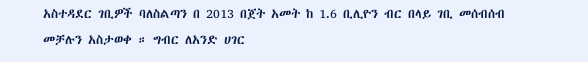አስተዳደር ገቢዎች ባለስልጣን በ 2013 በጀት አመት ከ 1.6 ቢሊዮን ብር በላይ ገቢ መሰብሰብ መቻሉን አስታወቀ ። ግብር ለአንድ ሀገር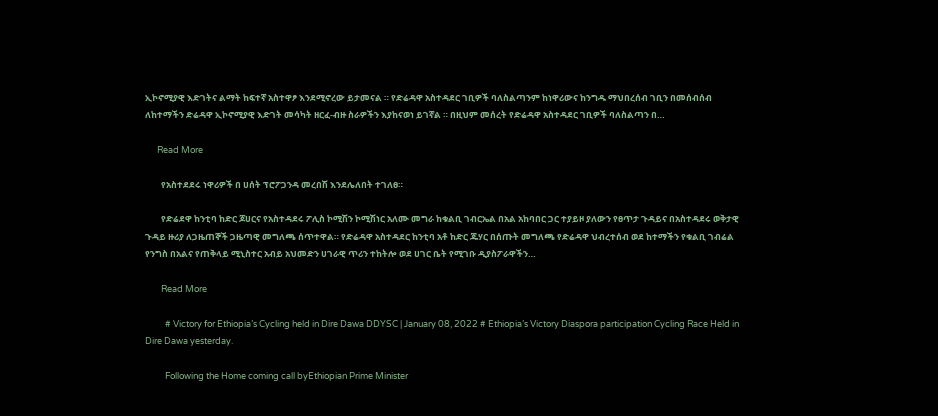ኢኮኖሚያዊ እድገትና ልማት ከፍተኛ አስተዋፆ እንደሚኖረው ይታመናል ። የድሬዳዋ አስተዳደር ገቢዎች ባለስልጣንም ከነዋሪውና ከንግዱ ማህበረሰብ ገቢን በመሰብሰብ ለከተማችን ድሬዳዋ ኢኮኖሚያዊ እድገት መሳካት ዘርፈ-ብዙ ስራዎችን እያከናወነ ይገኛል ። በዚህም መሰረት የድሬዳዋ አስተዳደር ገቢዎች ባለስልጣን በ…

      Read More

        የአስተደደሩ ነዋሪዎች በ ሀሰት ፕሮፖጋንዳ መረበሽ እንደሌለበት ተገለፀ።

        የድሬደዋ ከንቲባ ከድር ጆሀርና የአስተዳደሩ ፖሊስ ኮሚሽን ኮሚሽነር አለሙ መግራ ከቁልቢ ገብርኤል በአል አከባበር ጋር ተያይዞ ያለውን የፀጥታ ጉዳይና በአስተዳደሩ ወቅታዊ ጉዳይ ዙሪያ ለጋዜጠኞች ጋዜጣዊ መግለጫ ሰጥተዋል። የድሬዳዋ አስተዳደር ከንቲባ አቶ ከድር ጁሃር በሰጡት መግለጫ የድሬዳዋ ህብረተሰብ ወደ ከተማችን የቁልቢ ገብሬል የንግስ በአልና የጠቅላይ ሚኒስተር አብይ አህመድን ሀገራዊ ጥሪን ተከትሎ ወደ ሀገር ቤት የሚገቡ ዲያስፖራዋችን…

        Read More

          # Victory for Ethiopia’s Cycling held in Dire Dawa DDYSC | January 08, 2022 # Ethiopia’s Victory Diaspora participation Cycling Race Held in Dire Dawa yesterday.

          Following the Home coming call byEthiopian Prime Minister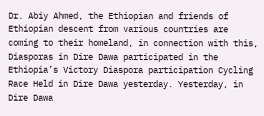Dr. Abiy Ahmed, the Ethiopian and friends of Ethiopian descent from various countries are coming to their homeland, in connection with this, Diasporas in Dire Dawa participated in the Ethiopia’s Victory Diaspora participation Cycling Race Held in Dire Dawa yesterday. Yesterday, in Dire Dawa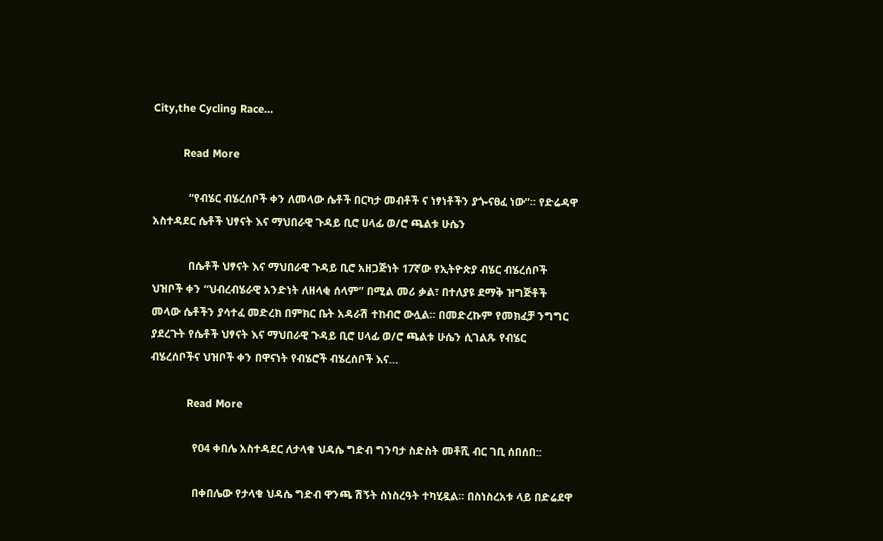City,the Cycling Race…

          Read More

            “የብሄር ብሄረሰቦች ቀን ለመላው ሴቶች በርካታ መብቶች ና ነፃነቶችን ያጐናፀፈ ነው”። የድሬዳዋ አስተዳደር ሴቶች ህፃናት እና ማህበራዊ ጉዳይ ቢሮ ሀላፊ ወ/ሮ ጫልቱ ሁሴን

            በሴቶች ህፃናት እና ማህበራዊ ጉዳይ ቢሮ አዘጋጅነት 17ኛው የኢትዮጵያ ብሄር ብሄረሰቦች ህዝቦች ቀን “ህብረብሄራዊ አንድነት ለዘላቂ ሰላም” በሚል መሪ ቃል፣ በተለያዩ ደማቅ ዝግጅቶች መላው ሴቶችን ያሳተፈ መድረክ በምክር ቤት አዳራሽ ተከብሮ ውሏል። በመድረኩም የመክፈቻ ንግግር ያደረጉት የሴቶች ህፃናት እና ማህበራዊ ጉዳይ ቢሮ ሀላፊ ወ/ሮ ጫልቱ ሁሴን ሲገልጹ የብሄር ብሄረሰቦችና ህዝቦች ቀን በዋናነት የብሄሮች ብሄረሰቦች እና…

            Read More

              የ04 ቀበሌ አስተዳደር ለታላቁ ህዳሴ ግድብ ግንባታ ስድስት መቶሺ ብር ገቢ ሰበሰበ::

              በቀበሌው የታላቁ ህዳሴ ግድብ ዋንጫ ሽኝት ስነስረዓት ተካሂዷል። በስነስረአቱ ላይ በድሬደዋ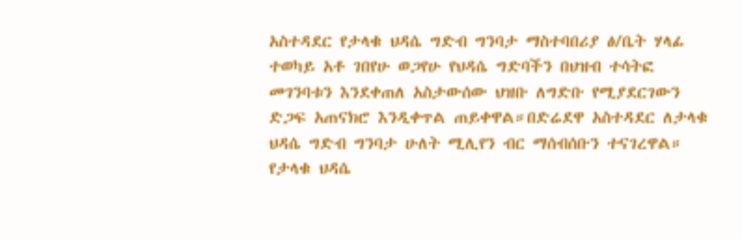አስተዳደር የታላቁ ህዳሴ ግድብ ግንባታ ማስተባበሪያ ፅ/ቤት ሃላፊ ተወካይ አቶ ገበየሁ ወጋየሁ የህዳሴ ግድባችን በህዝብ ተሳትፎ መገንባቱን እንደቀጠለ አስታውሰው ህዝቡ ለግድቡ የሚያደርገውን ድጋፍ አጠናክሮ እንዲቀጥል ጠይቀዋል።በድሬደዋ አስተዳደር ለታላቁ ህዳሴ ግድብ ግንባታ ሁለት ሚሊየን ብር ማሰብሰቡን ተናገረዋል። የታላቁ ህዳሴ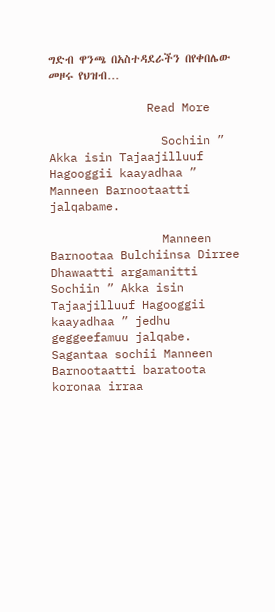ግድብ ዋንጫ በአስተዳደራችን በየቀበሌው መዞሩ የህዝብ…

              Read More

                Sochiin ” Akka isin Tajaajilluuf Hagooggii kaayadhaa ” Manneen Barnootaatti jalqabame.

                Manneen Barnootaa Bulchiinsa Dirree Dhawaatti argamanitti Sochiin ” Akka isin Tajaajilluuf Hagooggii kaayadhaa ” jedhu geggeefamuu jalqabe. Sagantaa sochii Manneen Barnootaatti baratoota koronaa irraa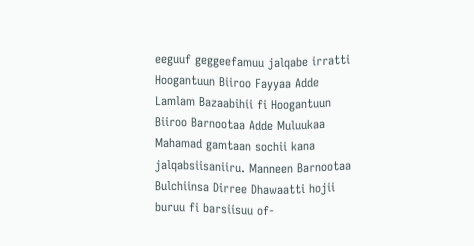eeguuf geggeefamuu jalqabe irratti Hoogantuun Biiroo Fayyaa Adde Lamlam Bazaabihii fi Hoogantuun Biiroo Barnootaa Adde Muluukaa Mahamad gamtaan sochii kana jalqabsiisaniiru. Manneen Barnootaa Bulchiinsa Dirree Dhawaatti hojii buruu fi barsiisuu of-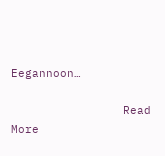Eegannoon…

                Read More